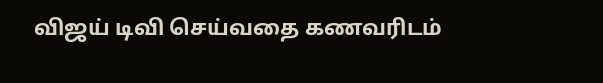விஜய் டிவி செய்வதை கணவரிடம்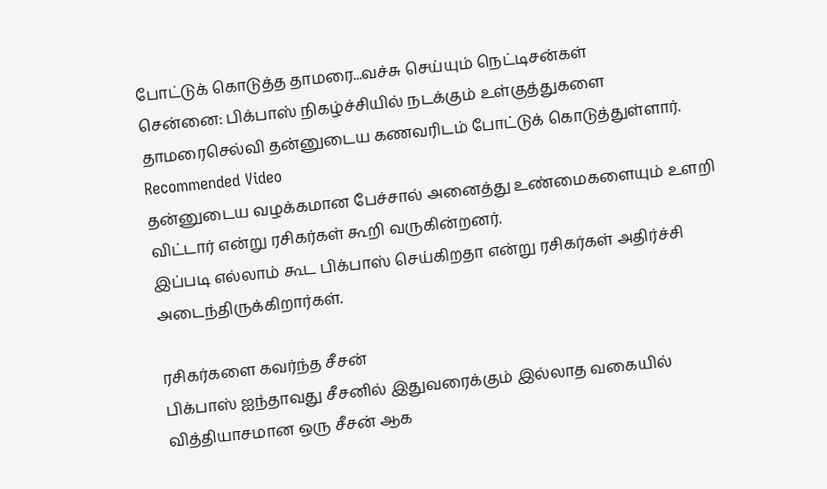போட்டுக் கொடுத்த தாமரை...வச்சு செய்யும் நெட்டிசன்கள்
சென்னை: பிக்பாஸ் நிகழ்ச்சியில் நடக்கும் உள்குத்துகளை தாமரைசெல்வி தன்னுடைய கணவரிடம் போட்டுக் கொடுத்துள்ளார்.
Recommended Video
தன்னுடைய வழக்கமான பேச்சால் அனைத்து உண்மைகளையும் உளறி விட்டார் என்று ரசிகர்கள் கூறி வருகின்றனர்.
இப்படி எல்லாம் கூட பிக்பாஸ் செய்கிறதா என்று ரசிகர்கள் அதிர்ச்சி அடைந்திருக்கிறார்கள்.

ரசிகர்களை கவர்ந்த சீசன்
பிக்பாஸ் ஐந்தாவது சீசனில் இதுவரைக்கும் இல்லாத வகையில் வித்தியாசமான ஒரு சீசன் ஆக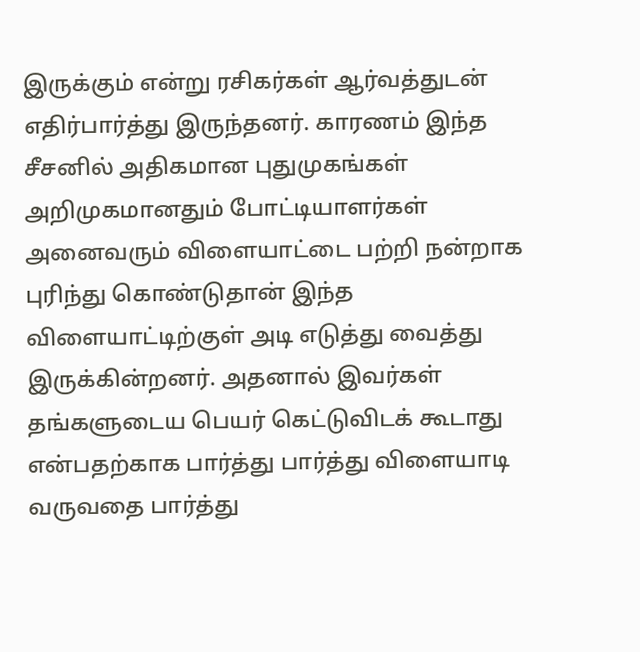இருக்கும் என்று ரசிகர்கள் ஆர்வத்துடன் எதிர்பார்த்து இருந்தனர். காரணம் இந்த சீசனில் அதிகமான புதுமுகங்கள் அறிமுகமானதும் போட்டியாளர்கள் அனைவரும் விளையாட்டை பற்றி நன்றாக புரிந்து கொண்டுதான் இந்த விளையாட்டிற்குள் அடி எடுத்து வைத்து இருக்கின்றனர். அதனால் இவர்கள் தங்களுடைய பெயர் கெட்டுவிடக் கூடாது என்பதற்காக பார்த்து பார்த்து விளையாடி வருவதை பார்த்து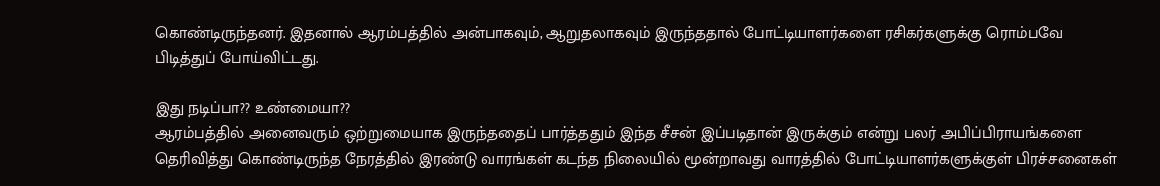கொண்டிருந்தனர். இதனால் ஆரம்பத்தில் அன்பாகவும், ஆறுதலாகவும் இருந்ததால் போட்டியாளர்களை ரசிகர்களுக்கு ரொம்பவே பிடித்துப் போய்விட்டது.

இது நடிப்பா?? உண்மையா??
ஆரம்பத்தில் அனைவரும் ஒற்றுமையாக இருந்ததைப் பார்த்ததும் இந்த சீசன் இப்படிதான் இருக்கும் என்று பலர் அபிப்பிராயங்களை தெரிவித்து கொண்டிருந்த நேரத்தில் இரண்டு வாரங்கள் கடந்த நிலையில் மூன்றாவது வாரத்தில் போட்டியாளர்களுக்குள் பிரச்சனைகள்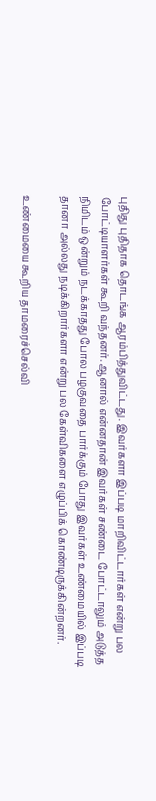புதிது புதிதாக தொடங்க ஆரம்பித்துவிட்டது. இவர்களா இப்படி மாறிவிட்டார்கள் என்று பல போட்டியாளர்கள் கூறி வந்தனர். ஆனால் என்னதான் இவர்கள் சண்டை போட்டாலும் அடுத்த நிமிடம் ஒன்றும் நடக்காதது போல பழகுவதை பார்க்கும் போது இவர்கள் உண்மையில் இப்படி தானா அல்லது நடிக்கிறார்களா என்று பல கேள்விகளை எழுப்பிக் கொண்டிருக்கின்றனர்.

உண்மையை கூறிய தாமரைச்செல்வி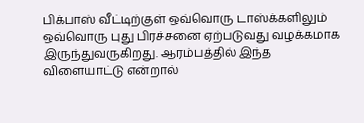பிக்பாஸ் வீட்டிற்குள் ஒவ்வொரு டாஸ்க்களிலும் ஒவ்வொரு புது பிரச்சனை ஏற்படுவது வழக்கமாக இருந்துவருகிறது. ஆரம்பத்தில் இந்த விளையாட்டு என்றால்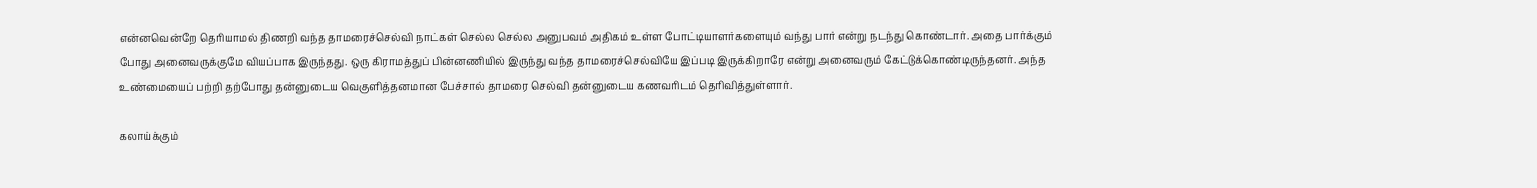என்னவென்றே தெரியாமல் திணறி வந்த தாமரைச்செல்வி நாட்கள் செல்ல செல்ல அனுபவம் அதிகம் உள்ள போட்டியாளர்களையும் வந்து பார் என்று நடந்து கொண்டார். அதை பார்க்கும் போது அனைவருக்குமே வியப்பாக இருந்தது. ஒரு கிராமத்துப் பின்னணியில் இருந்து வந்த தாமரைச்செல்வியே இப்படி இருக்கிறாரே என்று அனைவரும் கேட்டுக்கொண்டிருந்தனர். அந்த உண்மையைப் பற்றி தற்போது தன்னுடைய வெகுளித்தனமான பேச்சால் தாமரை செல்வி தன்னுடைய கணவரிடம் தெரிவித்துள்ளார்.

கலாய்க்கும்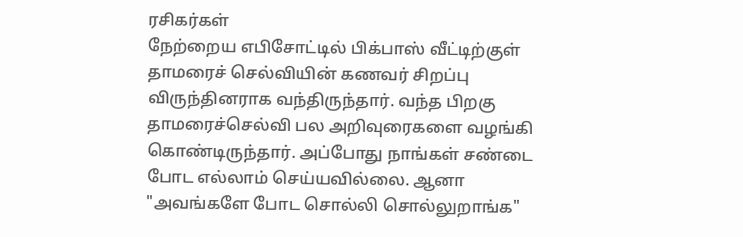ரசிகர்கள்
நேற்றைய எபிசோட்டில் பிக்பாஸ் வீட்டிற்குள் தாமரைச் செல்வியின் கணவர் சிறப்பு விருந்தினராக வந்திருந்தார். வந்த பிறகு தாமரைச்செல்வி பல அறிவுரைகளை வழங்கி கொண்டிருந்தார். அப்போது நாங்கள் சண்டை போட எல்லாம் செய்யவில்லை. ஆனா "அவங்களே போட சொல்லி சொல்லுறாங்க"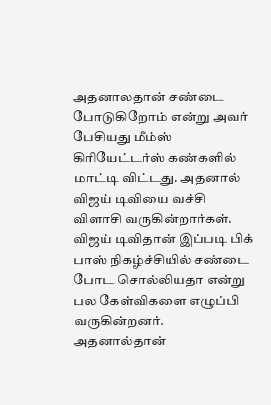அதனாலதான் சண்டை போடுகிறோம் என்று அவர் பேசியது மீம்ஸ் கிரியேட்டர்ஸ் கண்களில் மாட்டி விட்டது. அதனால் விஜய் டிவியை வச்சி விளாசி வருகின்றார்கள். விஜய் டிவிதான் இப்படி பிக் பாஸ் நிகழ்ச்சியில் சண்டை போட சொல்லியதா என்று பல கேள்விகளை எழுப்பி வருகின்றனர். அதனால்தான்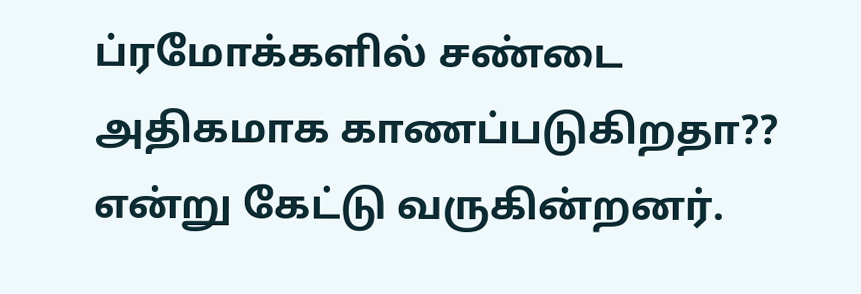ப்ரமோக்களில் சண்டை அதிகமாக காணப்படுகிறதா?? என்று கேட்டு வருகின்றனர்.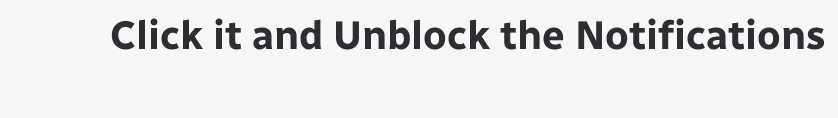Click it and Unblock the Notifications